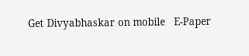Get Divyabhaskar on mobile   E-Paper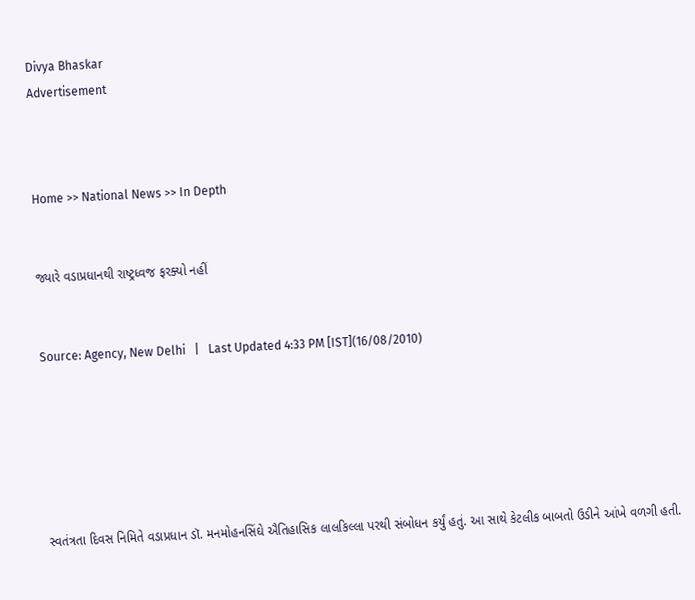Divya Bhaskar
Advertisement



Home >> National News >> In Depth


જ્યારે વડાપ્રધાનથી રાષ્ટ્રધ્વજ ફરક્યો નહીં


Source: Agency, New Delhi   |   Last Updated 4:33 PM [IST](16/08/2010)






સ્વતંત્રતા દિવસ નિમિતે વડાપ્રધાન ડૉ. મનમોહનસિંઘે ઐતિહાસિક લાલકિલ્લા પરથી સંબોધન કર્યું હતું. આ સાથે કેટલીક બાબતો ઉડીને આંખે વળગી હતી.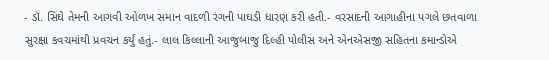- ડૉ. સિંઘે તેમની આગવી ઓળખ સમાન વાદળી રંગની પાઘડી ધારણ કરી હતી.- વરસાદની આગાહીના પગલે છતવાળા સુરક્ષા કવચમાંથી પ્રવચન કર્યું હતું.- લાલ કિલ્લાની આજુબાજુ દિલ્હી પોલીસ અને એનએસજી સહિતના કમાન્ડોએ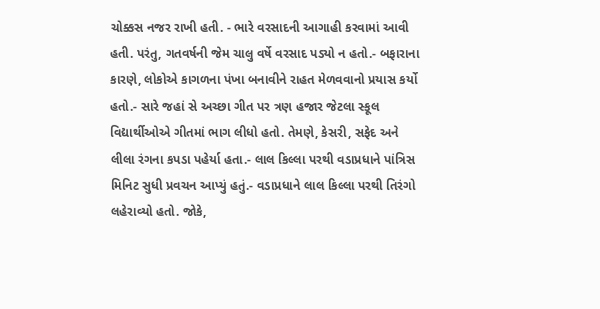ચોક્કસ નજર રાખી હતી. - ભારે વરસાદની આગાહી કરવામાં આવી હતી. પરંતુ, ગતવર્ષની જેમ ચાલુ વર્ષે વરસાદ પડ્યો ન હતો.- બફારાના કારણે, લોકોએ કાગળના પંખા બનાવીને રાહત મેળવવાનો પ્રયાસ કર્યો હતો.- સારે જહાં સે અચ્છા ગીત પર ત્રણ હજાર જેટલા સ્કૂલ વિદ્યાર્થીઓએ ગીતમાં ભાગ લીધો હતો. તેમણે, કેસરી, સફેદ અને લીલા રંગના કપડા પહેર્યા હતા.- લાલ કિલ્લા પરથી વડાપ્રધાને પાંત્રિસ મિનિટ સુધી પ્રવચન આપ્યું હતું.- વડાપ્રધાને લાલ કિલ્લા પરથી તિરંગો લહેરાવ્યો હતો. જોકે,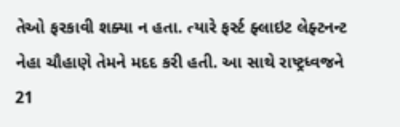તેઓ ફરકાવી શક્યા ન હતા. ત્યારે ફર્સ્ટ ફ્લાઇટ લેફ્ટનન્ટ નેહા ચૌહાણે તેમને મદદ કરી હતી. આ સાથે રાષ્ટ્રધ્વજને 21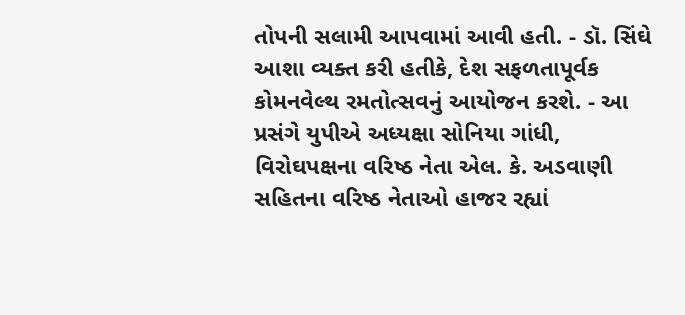તોપની સલામી આપવામાં આવી હતી. - ડૉ. સિંઘે આશા વ્યક્ત કરી હતીકે, દેશ સફળતાપૂર્વક કોમનવેલ્થ રમતોત્સવનું આયોજન કરશે. - આ પ્રસંગે યુપીએ અધ્યક્ષા સોનિયા ગાંધી, વિરોઘપક્ષના વરિષ્ઠ નેતા એલ. કે. અડવાણી સહિતના વરિષ્ઠ નેતાઓ હાજર રહ્યાં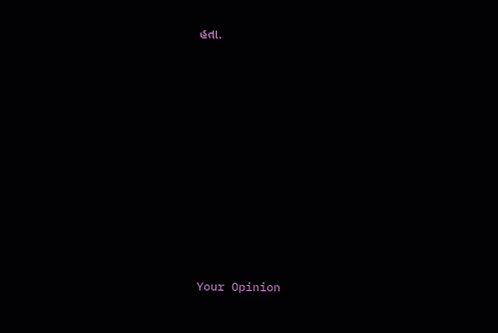હતા.














Your Opinion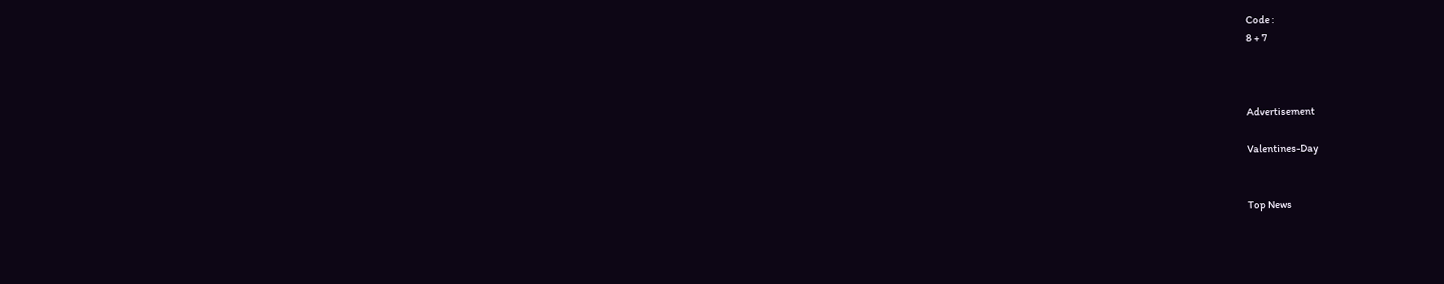Code :
8 + 7



Advertisement

Valentines-Day


Top News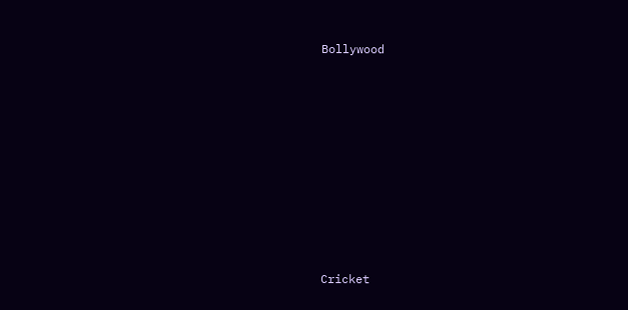Bollywood











Cricket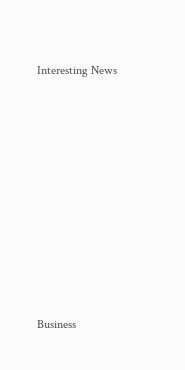Interesting News











Business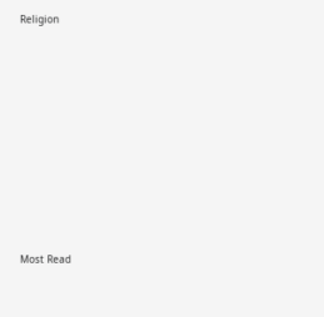Religion











Most Read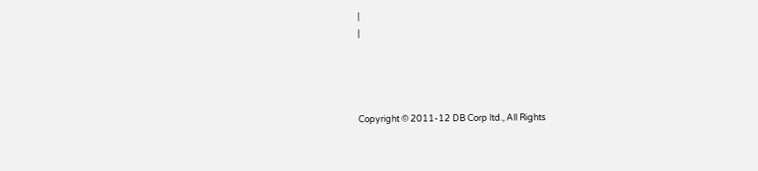|
|




Copyright © 2011-12 DB Corp ltd., All Rights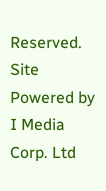Reserved.
Site Powered by I Media Corp. Ltd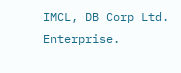IMCL, DB Corp Ltd. Enterprise.